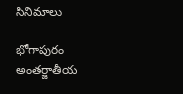సినిమాలు

భోగాపురం అంతర్జాతీయ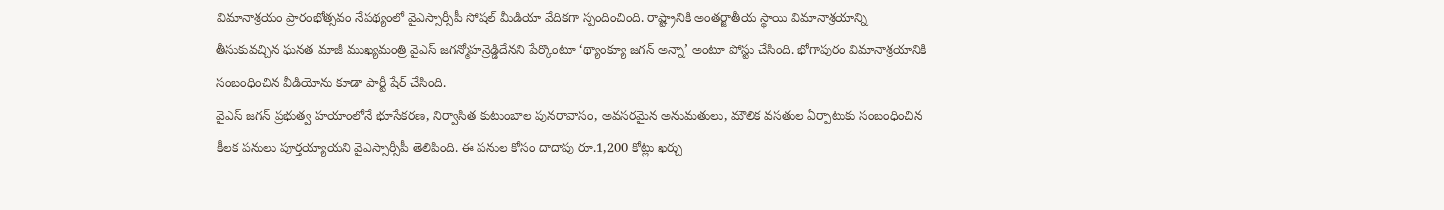విమానాశ్రయం ప్రారంభోత్సవం నేపథ్యంలో వైఎస్సార్సీపీ సోషల్ మీడియా వేదికగా స్పందించింది. రాష్ట్రానికి అంతర్జాతీయ స్థాయి విమానాశ్రయాన్ని తీసుకువచ్చిన ఘనత మాజీ ముఖ్యమంత్రి వైఎస్ జగన్మోహన్రెడ్డిదేనని పేర్కొంటూ ‘థ్యాంక్యూ జగన్ అన్నా’ అంటూ పోస్టు చేసింది. భోగాపురం విమానాశ్రయానికి సంబంధించిన వీడియోను కూడా పార్టీ షేర్ చేసింది.
వైఎస్ జగన్ ప్రభుత్వ హయాంలోనే భూసేకరణ, నిర్వాసిత కుటుంబాల పునరావాసం, అవసరమైన అనుమతులు, మౌలిక వసతుల ఏర్పాటుకు సంబంధించిన కీలక పనులు పూర్తయ్యాయని వైఎస్సార్సీపీ తెలిపింది. ఈ పనుల కోసం దాదాపు రూ.1,200 కోట్లు ఖర్చు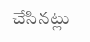చేసినట్లు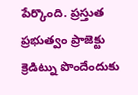పేర్కొంది. ప్రస్తుత ప్రభుత్వం ప్రాజెక్టు క్రెడిట్ను పొందేందుకు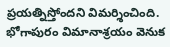ప్రయత్నిస్తోందని విమర్శించింది. భోగాపురం విమానాశ్రయం వెనుక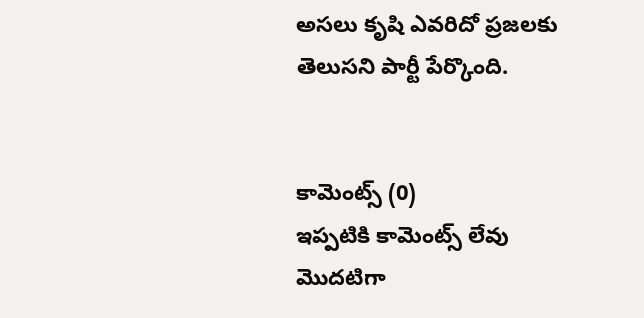అసలు కృషి ఎవరిదో ప్రజలకు తెలుసని పార్టీ పేర్కొంది.


కామెంట్స్ (0)
ఇప్పటికి కామెంట్స్ లేవు
మొదటిగా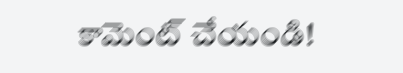కామెంట్ చేయండి!